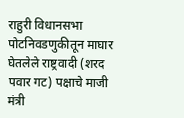राहुरी विधानसभा पोटनिवडणुकीतून माघार घेतलेले राष्ट्रवादी (शरद पवार गट) पक्षाचे माजी मंत्री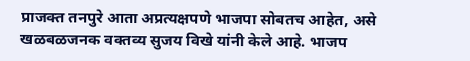प्राजक्त तनपुरे आता अप्रत्यक्षपणे भाजपा सोबतच आहेत, असे खळबळजनक वक्तव्य सुजय विखे यांनी केले आहे. भाजप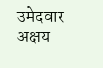उमेदवार अक्षय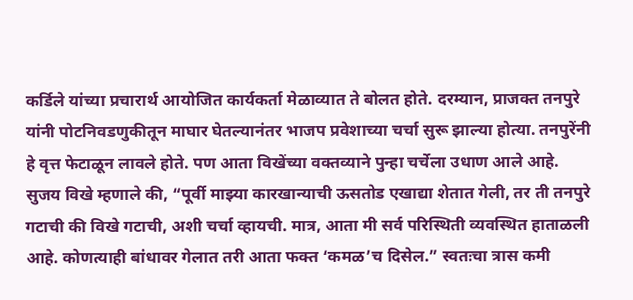कर्डिले यांच्या प्रचारार्थ आयोजित कार्यकर्ता मेळाव्यात ते बोलत होते. दरम्यान, प्राजक्त तनपुरे यांनी पोटनिवडणुकीतून माघार घेतल्यानंतर भाजप प्रवेशाच्या चर्चा सुरू झाल्या होत्या. तनपुरेंनी हे वृत्त फेटाळून लावले होते. पण आता विखेंच्या वक्तव्याने पुन्हा चर्चेला उधाण आले आहे.
सुजय विखे म्हणाले की, “पूर्वी माझ्या कारखान्याची ऊसतोड एखाद्या शेतात गेली, तर ती तनपुरे गटाची की विखे गटाची, अशी चर्चा व्हायची. मात्र, आता मी सर्व परिस्थिती व्यवस्थित हाताळली आहे. कोणत्याही बांधावर गेलात तरी आता फक्त ‘कमळ’च दिसेल.” स्वतःचा त्रास कमी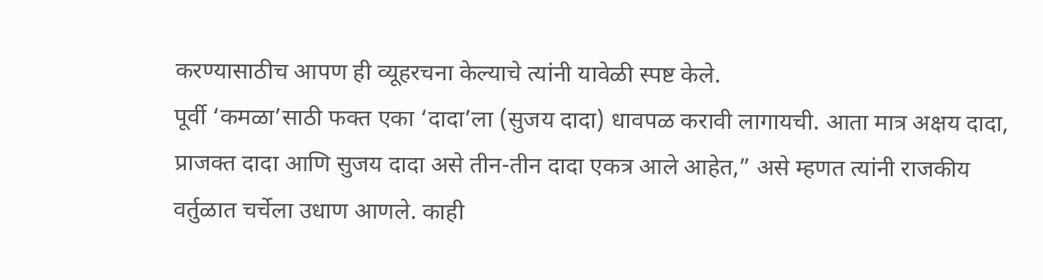करण्यासाठीच आपण ही व्यूहरचना केल्याचे त्यांनी यावेळी स्पष्ट केले.
पूर्वी ‘कमळा’साठी फक्त एका ‘दादा’ला (सुजय दादा) धावपळ करावी लागायची. आता मात्र अक्षय दादा, प्राजक्त दादा आणि सुजय दादा असे तीन-तीन दादा एकत्र आले आहेत,” असे म्हणत त्यांनी राजकीय वर्तुळात चर्चेला उधाण आणले. काही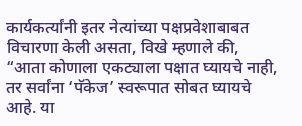कार्यकर्त्यांनी इतर नेत्यांच्या पक्षप्रवेशाबाबत विचारणा केली असता, विखे म्हणाले की, “आता कोणाला एकट्याला पक्षात घ्यायचे नाही, तर सर्वांना ‘पॅकेज’ स्वरूपात सोबत घ्यायचे आहे. या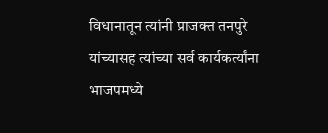विधानातून त्यांनी प्राजक्त तनपुरे यांच्यासह त्यांच्या सर्व कार्यकर्त्यांना भाजपमध्ये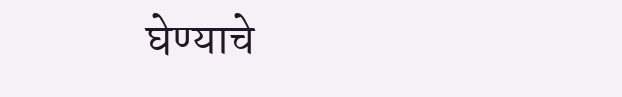घेण्याचे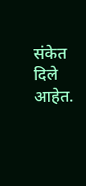संकेत दिले आहेत.